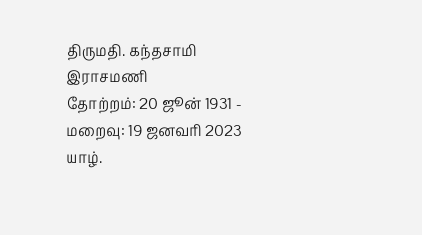திருமதி. கந்தசாமி இராசமணி
தோற்றம்: 20 ஜூன் 1931 - மறைவு: 19 ஜனவரி 2023
யாழ்.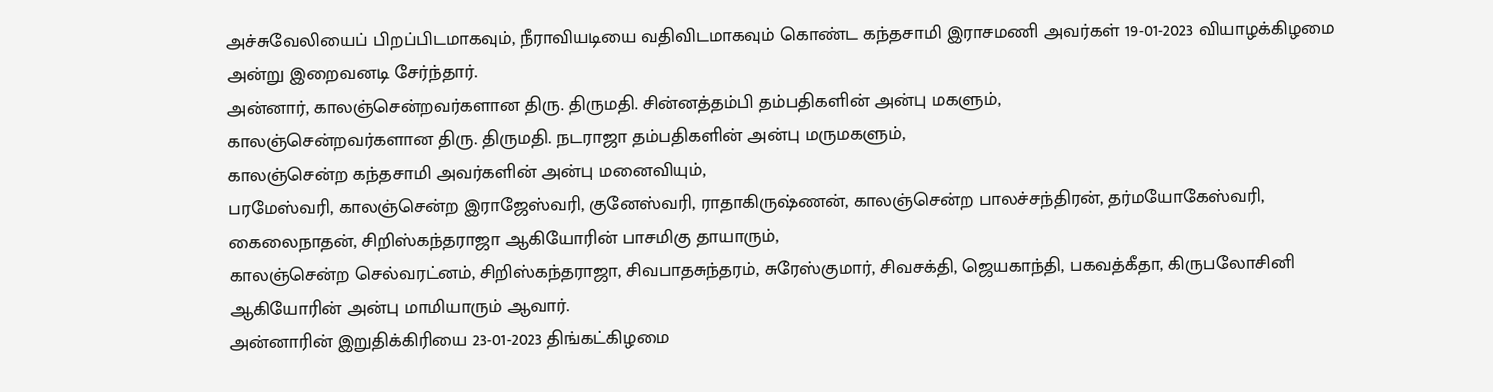அச்சுவேலியைப் பிறப்பிடமாகவும், நீராவியடியை வதிவிடமாகவும் கொண்ட கந்தசாமி இராசமணி அவர்கள் 19-01-2023 வியாழக்கிழமை அன்று இறைவனடி சேர்ந்தார்.
அன்னார், காலஞ்சென்றவர்களான திரு. திருமதி. சின்னத்தம்பி தம்பதிகளின் அன்பு மகளும்,
காலஞ்சென்றவர்களான திரு. திருமதி. நடராஜா தம்பதிகளின் அன்பு மருமகளும்,
காலஞ்சென்ற கந்தசாமி அவர்களின் அன்பு மனைவியும்,
பரமேஸ்வரி, காலஞ்சென்ற இராஜேஸ்வரி, குனேஸ்வரி, ராதாகிருஷ்ணன், காலஞ்சென்ற பாலச்சந்திரன், தர்மயோகேஸ்வரி, கைலைநாதன், சிறிஸ்கந்தராஜா ஆகியோரின் பாசமிகு தாயாரும்,
காலஞ்சென்ற செல்வரட்னம், சிறிஸ்கந்தராஜா, சிவபாதசுந்தரம், சுரேஸ்குமார், சிவசக்தி, ஜெயகாந்தி, பகவத்கீதா, கிருபலோசினி ஆகியோரின் அன்பு மாமியாரும் ஆவார்.
அன்னாரின் இறுதிக்கிரியை 23-01-2023 திங்கட்கிழமை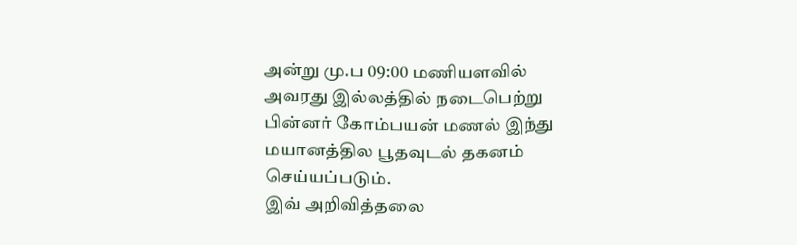அன்று மு.ப 09:00 மணியளவில் அவரது இல்லத்தில் நடைபெற்று பின்னர் கோம்பயன் மணல் இந்து மயானத்தில பூதவுடல் தகனம் செய்யப்படும்.
இவ் அறிவித்தலை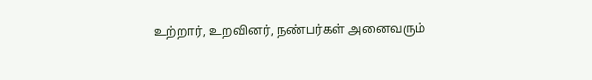உற்றார், உறவினர், நண்பர்கள் அனைவரும்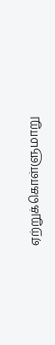ஏற்றுக்கொள்ளுமாறு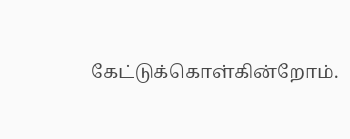கேட்டுக்கொள்கின்றோம்.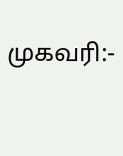முகவரி:-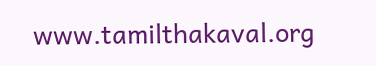www.tamilthakaval.org